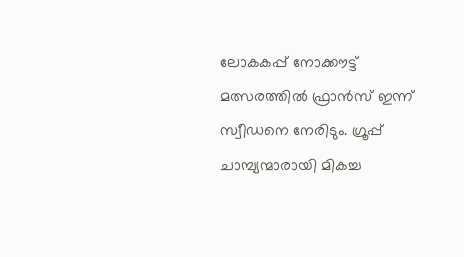ലോകകപ്പ് നോക്കൗട്ട് മത്സരത്തിൽ ഫ്രാൻസ് ഇന്ന് സ്വീഡനെ നേരിടും. ഗ്രൂപ്പ് ചാമ്പ്യന്മാരായി മികച്ച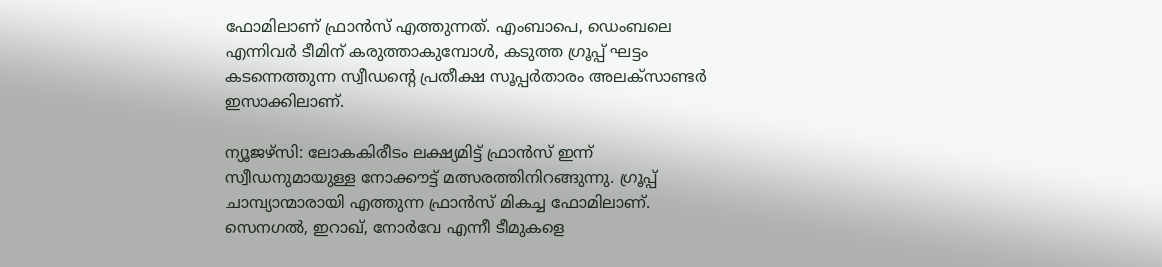ഫോമിലാണ് ഫ്രാൻസ് എത്തുന്നത്. എംബാപെ, ഡെംബലെ എന്നിവർ ടീമിന് കരുത്താകുമ്പോൾ, കടുത്ത ഗ്രൂപ്പ് ഘട്ടം കടന്നെത്തുന്ന സ്വീഡന്റെ പ്രതീക്ഷ സൂപ്പർതാരം അലക്‌സാണ്ടർ ഇസാക്കിലാണ്.

ന്യൂജഴ്‌സി: ലോകകിരീടം ലക്ഷ്യമിട്ട് ഫ്രാൻസ് ഇന്ന് സ്വീഡനുമായുള്ള നോക്കൗട്ട് മത്സരത്തിനിറങ്ങുന്നു. ഗ്രൂപ്പ് ചാമ്പ്യാന്മാരായി എത്തുന്ന ഫ്രാൻസ് മികച്ച ഫോമിലാണ്. സെനഗൽ, ഇറാഖ്, നോർവേ എന്നീ ടീമുകളെ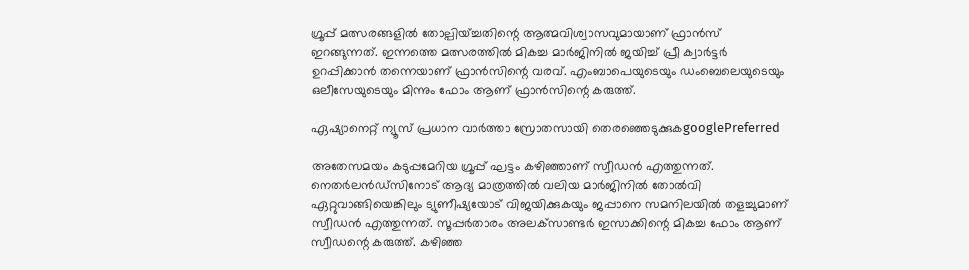ഗ്രൂപ്പ് മത്സരങ്ങളിൽ തോല്പിയ്ച്ചതിന്റെ ആത്മവിശ്വാസവുമായാണ് ഫ്രാൻസ് ഇറങ്ങുന്നത്. ഇന്നത്തെ മത്സരത്തിൽ മികച്ച മാർജിനിൽ ജയിച്ച് പ്രീ ക്വാർട്ടർ ഉറപ്പിക്കാൻ തന്നെയാണ് ഫ്രാൻസിന്റെ വരവ്. എംബാപെയുടെയും ഡംബെലെയുടെയും ഒലീസേയുടെയും മിന്നും ഫോം ആണ് ഫ്രാൻസിന്റെ കരുത്ത്.

ഏഷ്യാനെറ്റ് ന്യൂസ് പ്രധാന വാർത്താ സ്രോതസായി തെരഞ്ഞെടുക്കുകgooglePreferred

അതേസമയം കടുപ്പമേറിയ ഗ്രൂപ്പ് ഘട്ടം കഴിഞ്ഞാണ് സ്വീഡൻ എത്തുന്നത്. നെതർലൻഡ്സിനോട് ആദ്യ മാത്രത്തിൽ വലിയ മാർജിനിൽ തോൽവി ഏറ്റുവാങ്ങിയെങ്കിലും ട്യുണീഷ്യയോട് വിജയിക്കുകയും ജപ്പാനെ സമനിലയിൽ തളച്ചുമാണ് സ്വീഡൻ എത്തുന്നത്. സൂപ്പർതാരം അലക്‌സാണ്ടർ ഇസാക്കിന്റെ മികച്ച ഫോം ആണ് സ്വീഡന്റെ കരുത്ത്. കഴിഞ്ഞ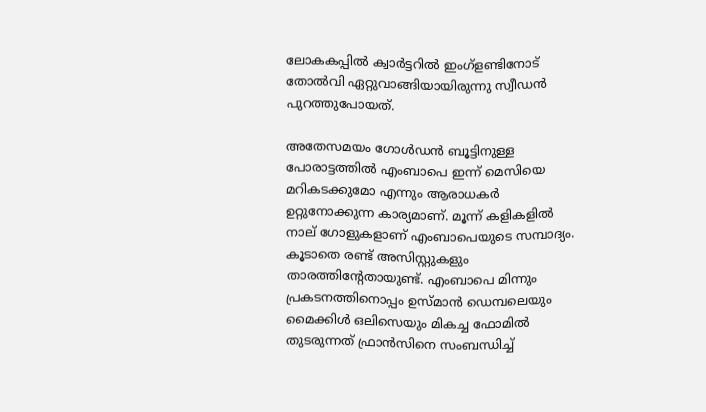ലോകകപ്പിൽ ക്വാർട്ടറിൽ ഇംഗ്ളണ്ടിനോട് തോൽവി ഏറ്റുവാങ്ങിയായിരുന്നു സ്വീഡൻ പുറത്തുപോയത്.

അതേസമയം ഗോൾഡൻ ബൂട്ടിനുള്ള പോരാട്ടത്തിൽ എംബാപെ ഇന്ന് മെസിയെ മറികടക്കുമോ എന്നും ആരാധകർ ഉറ്റുനോക്കുന്ന കാര്യമാണ്. മൂന്ന് കളികളിൽ നാല് ഗോളുകളാണ് എംബാപെയുടെ സമ്പാദ്യം. കൂടാതെ രണ്ട് അസിസ്റ്റുകളും താരത്തിന്റേതായുണ്ട്. എംബാപെ മിന്നും പ്രകടനത്തിനൊപ്പം ഉസ്മാൻ ഡെമ്പലെയും മൈക്കിൾ ഒലിസെയും മികച്ച ഫോമിൽ തുടരുന്നത് ഫ്രാൻസിനെ സംബന്ധിച്ച്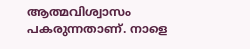ആത്മവിശ്വാസം പകരുന്നതാണ്. നാളെ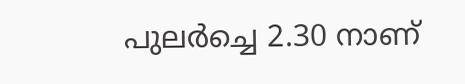പുലർച്ചെ 2.30 നാണ്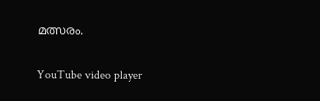മത്സരം.

YouTube video player